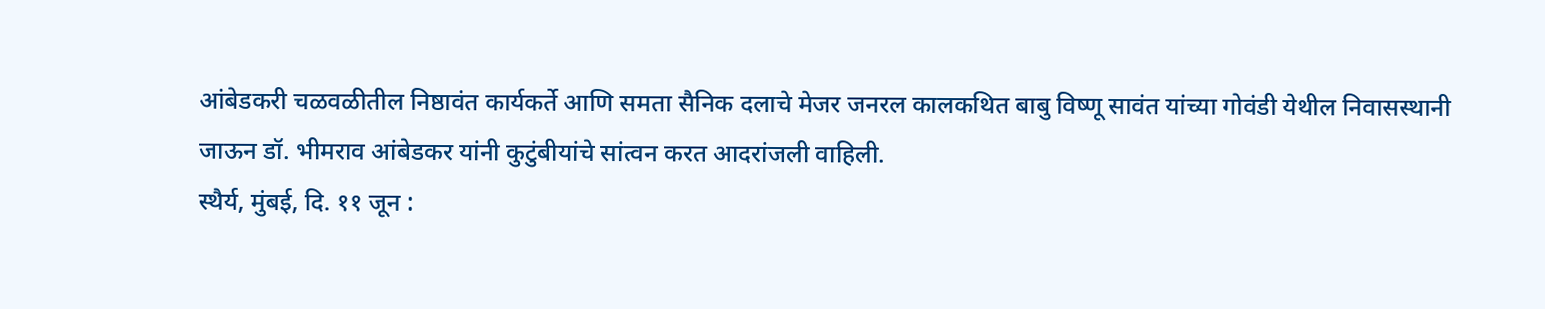आंबेडकरी चळवळीतील निष्ठावंत कार्यकर्ते आणि समता सैनिक दलाचे मेजर जनरल कालकथित बाबु विष्णू सावंत यांच्या गोवंडी येथील निवासस्थानी जाऊन डॉ. भीमराव आंबेडकर यांनी कुटुंबीयांचे सांत्वन करत आदरांजली वाहिली.
स्थैर्य, मुंबई, दि. ११ जून :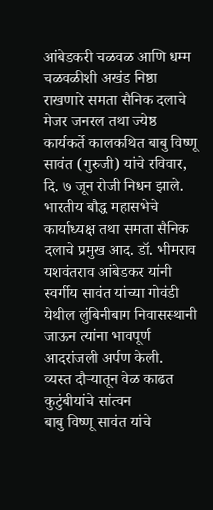आंबेडकरी चळवळ आणि धम्म चळवळीशी अखंड निष्ठा राखणारे समता सैनिक दलाचे मेजर जनरल तथा ज्येष्ठ कार्यकर्ते कालकथित बाबु विष्णू सावंत (गुरुजी) यांचे रविवार, दि. ७ जून रोजी निधन झाले. भारतीय बौद्ध महासभेचे कार्याध्यक्ष तथा समता सैनिक दलाचे प्रमुख आद. डॉ. भीमराव यशवंतराव आंबेडकर यांनी स्वर्गीय सावंत यांच्या गोवंडी येथील लुंबिनीबाग निवासस्थानी जाऊन त्यांना भावपूर्ण आदरांजली अर्पण केली.
व्यस्त दौऱ्यातून वेळ काढत कुटुंबीयांचे सांत्वन
बाबु विष्णू सावंत यांचे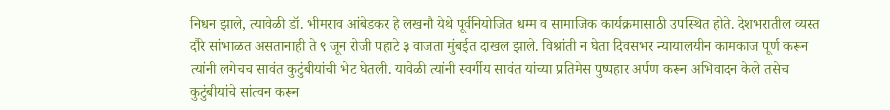निधन झाले, त्यावेळी डॉ. भीमराव आंबेडकर हे लखनौ येथे पूर्वनियोजित धम्म व सामाजिक कार्यक्रमासाठी उपस्थित होते. देशभरातील व्यस्त दौरे सांभाळत असतानाही ते ९ जून रोजी पहाटे ३ वाजता मुंबईत दाखल झाले. विश्रांती न घेता दिवसभर न्यायालयीन कामकाज पूर्ण करून त्यांनी लगेचच सावंत कुटुंबीयांची भेट घेतली. यावेळी त्यांनी स्वर्गीय सावंत यांच्या प्रतिमेस पुष्पहार अर्पण करून अभिवादन केले तसेच कुटुंबीयांचे सांत्वन करून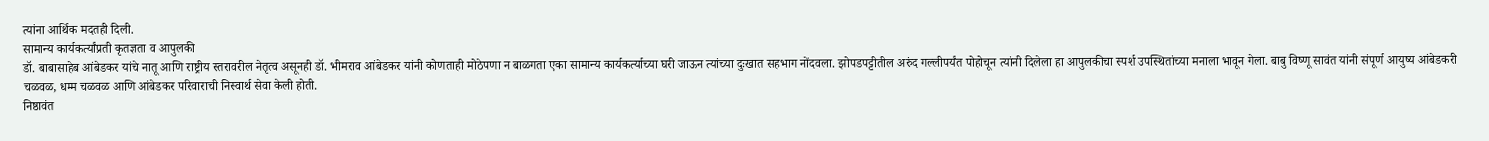त्यांना आर्थिक मदतही दिली.
सामान्य कार्यकर्त्यांप्रती कृतज्ञता व आपुलकी
डॉ. बाबासाहेब आंबेडकर यांचे नातू आणि राष्ट्रीय स्तरावरील नेतृत्व असूनही डॉ. भीमराव आंबेडकर यांनी कोणताही मोठेपणा न बाळगता एका सामान्य कार्यकर्त्याच्या घरी जाऊन त्यांच्या दुःखात सहभाग नोंदवला. झोपडपट्टीतील अरुंद गल्लीपर्यंत पोहोचून त्यांनी दिलेला हा आपुलकीचा स्पर्श उपस्थितांच्या मनाला भावून गेला. बाबु विष्णू सावंत यांनी संपूर्ण आयुष्य आंबेडकरी चळवळ, धम्म चळवळ आणि आंबेडकर परिवाराची निस्वार्थ सेवा केली होती.
निष्ठावंत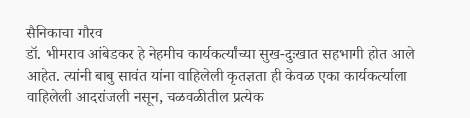सैनिकाचा गौरव
डॉ. भीमराव आंबेडकर हे नेहमीच कार्यकर्त्यांच्या सुख-दुःखात सहभागी होत आले आहेत. त्यांनी बाबु सावंत यांना वाहिलेली कृतज्ञता ही केवळ एका कार्यकर्त्याला वाहिलेली आदरांजली नसून, चळवळीतील प्रत्येक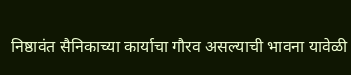निष्ठावंत सैनिकाच्या कार्याचा गौरव असल्याची भावना यावेळी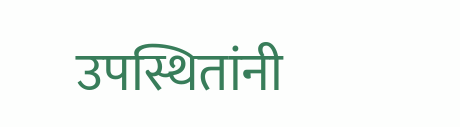उपस्थितांनी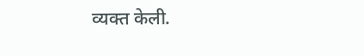व्यक्त केली.